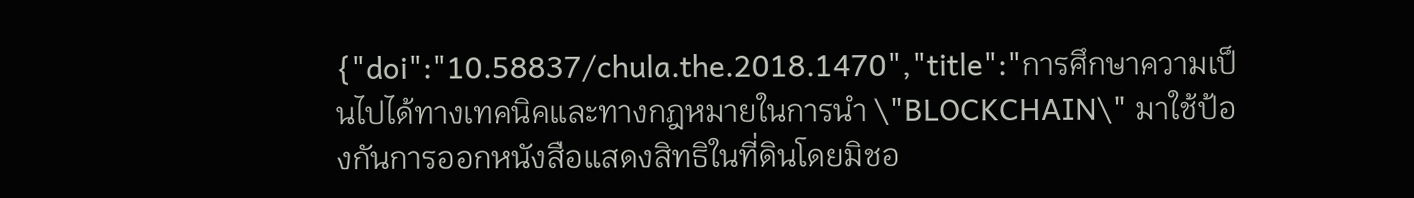{"doi":"10.58837/chula.the.2018.1470","title":"การศึกษาความเป็นไปได้ทางเทคนิคและทางกฎหมายในการนำ \"BLOCKCHAIN\" มาใช้ป้องกันการออกหนังสือแสดงสิทธิในที่ดินโดยมิชอ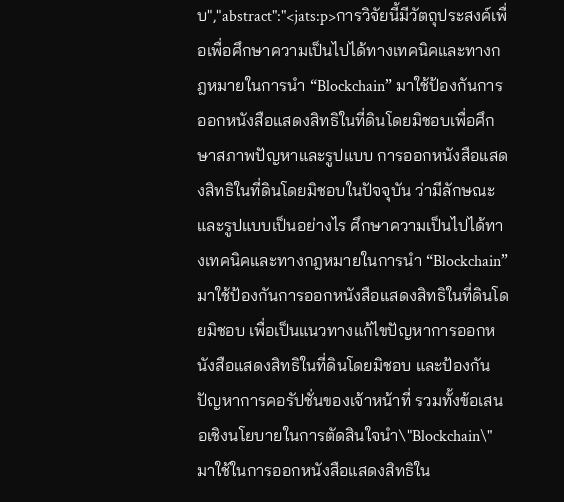บ","abstract":"<jats:p>การวิจัยนี้มีวัตถุประสงค์เพื่อเพื่อศึกษาความเป็นไปได้ทางเทคนิคและทางกฎหมายในการนำ “Blockchain” มาใช้ป้องกันการออกหนังสือแสดงสิทธิในที่ดินโดยมิชอบเพื่อศึกษาสภาพปัญหาและรูปแบบ การออกหนังสือแสดงสิทธิในที่ดินโดยมิชอบในปัจจุบัน ว่ามีลักษณะและรูปแบบเป็นอย่างไร ศึกษาความเป็นไปได้ทางเทคนิคและทางกฎหมายในการนำ “Blockchain” มาใช้ป้องกันการออกหนังสือแสดงสิทธิในที่ดินโดยมิชอบ เพื่อเป็นแนวทางแก้ไขปัญหาการออกหนังสือแสดงสิทธิในที่ดินโดยมิชอบ และป้องกันปัญหาการคอรัปชั่นของเจ้าหน้าที่ รวมทั้งข้อเสนอเชิงนโยบายในการตัดสินใจนำ\"Blockchain\" มาใช้ในการออกหนังสือแสดงสิทธิใน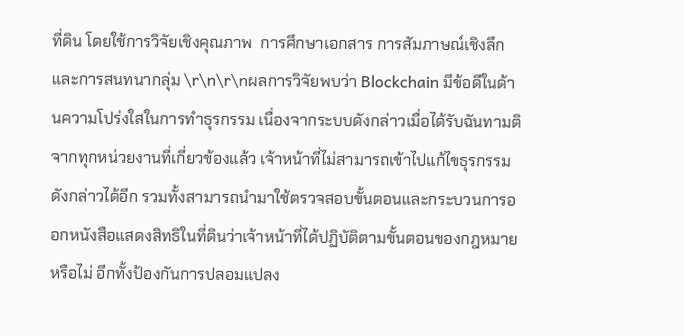ที่ดิน โดยใช้การวิจัยเชิงคุณภาพ  การศึกษาเอกสาร การสัมภาษณ์เชิงลึก และการสนทนากลุ่ม \r\n\r\nผลการวิจัยพบว่า Blockchain มีข้อดีในด้านความโปร่งใสในการทำธุรกรรม เนื่องจากระบบดังกล่าวเมื่อได้รับฉันทามติจากทุกหน่วยงานที่เกี่ยวข้องแล้ว เจ้าหน้าที่ไม่สามารถเข้าไปแก้ไขธุรกรรมดังกล่าวได้อีก รวมทั้งสามารถนำมาใช้ตรวจสอบขั้นตอนและกระบวนการออกหนังสือแสดงสิทธิในที่ดินว่าเจ้าหน้าที่ได้ปฏิบัติตามขั้นตอนของกฎหมายหรือไม่ อีกทั้งป้องกันการปลอมแปลง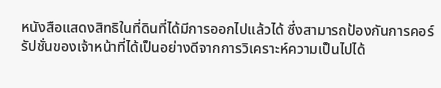หนังสือแสดงสิทธิในที่ดินที่ได้มีการออกไปแล้วได้ ซึ่งสามารถป้องกันการคอร์รัปชั่นของเจ้าหน้าที่ได้เป็นอย่างดีจากการวิเคราะห์ความเป็นไปได้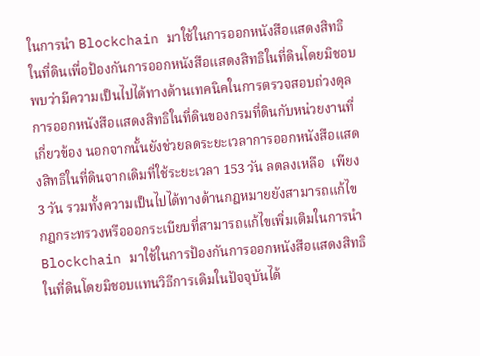ในการนำ Blockchain มาใช้ในการออกหนังสือแสดงสิทธิในที่ดินเพื่อป้องกันการออกหนังสือแสดงสิทธิในที่ดินโดยมิชอบ พบว่ามีความเป็นไปได้ทางด้านเทคนิคในการตรวจสอบถ่วงดุลการออกหนังสือแสดงสิทธิในที่ดินของกรมที่ดินกับหน่วยงานที่เกี่ยวข้อง นอกจากนั้นยังช่วยลดระยะเวลาการออกหนังสือแสดงสิทธิในที่ดินจากเดิมที่ใช้ระยะเวลา 153 วัน ลดลงเหลือ  เพียง 3 วัน รวมทั้งความเป็นไปได้ทางด้านกฎหมายยังสามารถแก้ไขกฎกระทรวงหรือออกระเบียบที่สามารถแก้ไขเพิ่มเติมในการนำBlockchain มาใช้ในการป้องกันการออกหนังสือแสดงสิทธิในที่ดินโดยมิชอบแทนวิธีการเดิมในปัจจุบันได้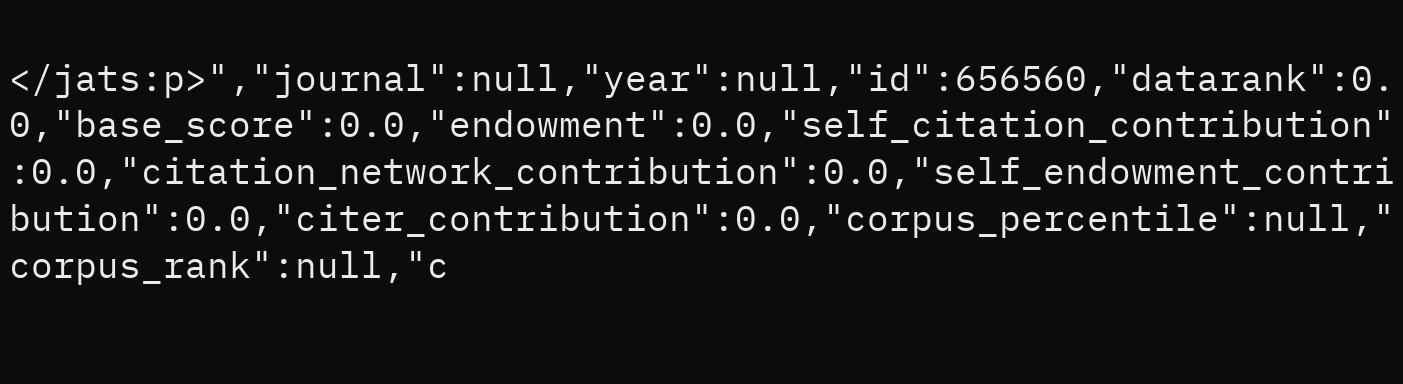</jats:p>","journal":null,"year":null,"id":656560,"datarank":0.0,"base_score":0.0,"endowment":0.0,"self_citation_contribution":0.0,"citation_network_contribution":0.0,"self_endowment_contribution":0.0,"citer_contribution":0.0,"corpus_percentile":null,"corpus_rank":null,"c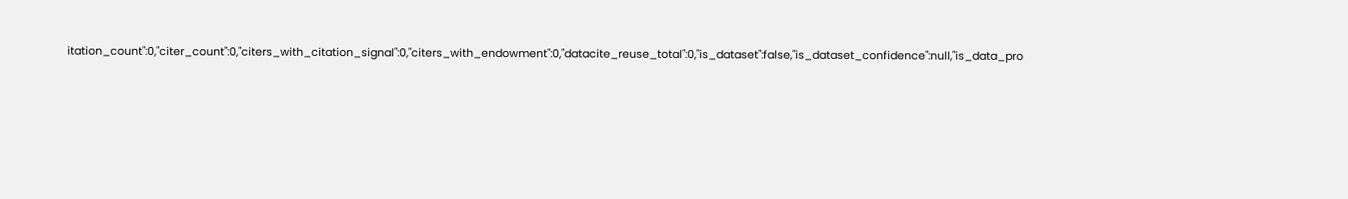itation_count":0,"citer_count":0,"citers_with_citation_signal":0,"citers_with_endowment":0,"datacite_reuse_total":0,"is_dataset":false,"is_dataset_confidence":null,"is_data_pro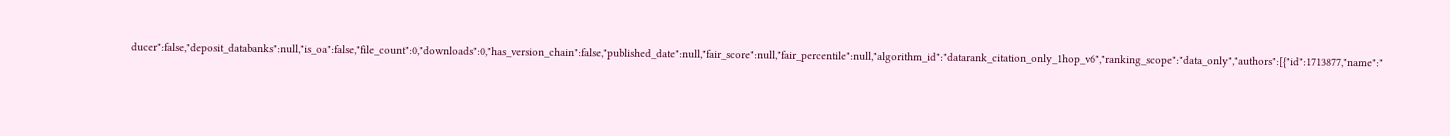ducer":false,"deposit_databanks":null,"is_oa":false,"file_count":0,"downloads":0,"has_version_chain":false,"published_date":null,"fair_score":null,"fair_percentile":null,"algorithm_id":"datarank_citation_only_1hop_v6","ranking_scope":"data_only","authors":[{"id":1713877,"name":"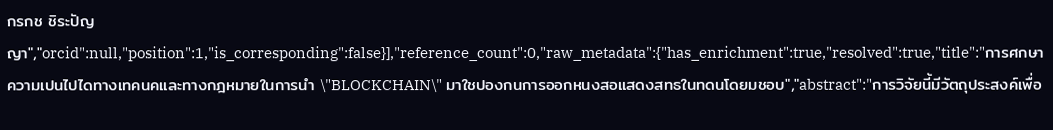กรกช ชิระปัญญา","orcid":null,"position":1,"is_corresponding":false}],"reference_count":0,"raw_metadata":{"has_enrichment":true,"resolved":true,"title":"การศกษาความเปนไปไดทางเทคนคและทางกฎหมายในการนำ \"BLOCKCHAIN\" มาใชปองกนการออกหนงสอแสดงสทธในทดนโดยมชอบ","abstract":"การวิจัยนี้มีวัตถุประสงค์เพื่อ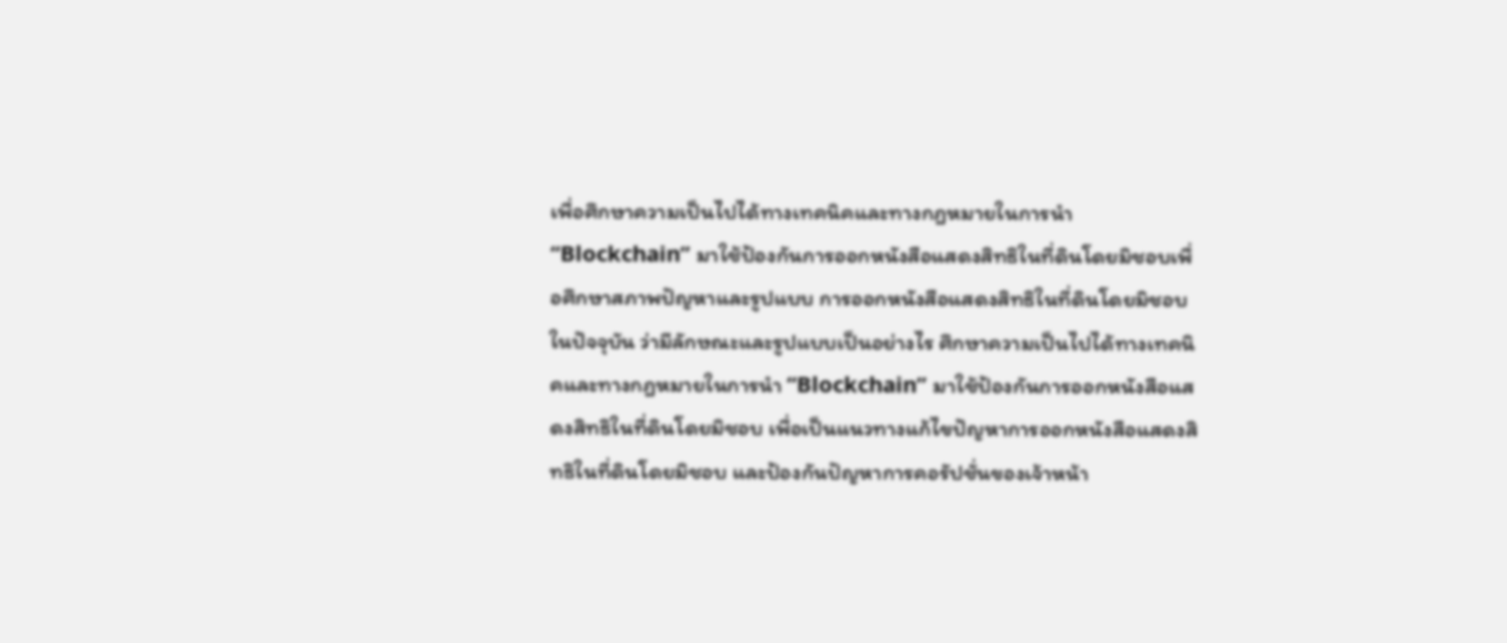เพื่อศึกษาความเป็นไปได้ทางเทคนิคและทางกฎหมายในการนำ “Blockchain” มาใช้ป้องกันการออกหนังสือแสดงสิทธิในที่ดินโดยมิชอบเพื่อศึกษาสภาพปัญหาและรูปแบบ การออกหนังสือแสดงสิทธิในที่ดินโดยมิชอบในปัจจุบัน ว่ามีลักษณะและรูปแบบเป็นอย่างไร ศึกษาความเป็นไปได้ทางเทคนิคและทางกฎหมายในการนำ “Blockchain” มาใช้ป้องกันการออกหนังสือแสดงสิทธิในที่ดินโดยมิชอบ เพื่อเป็นแนวทางแก้ไขปัญหาการออกหนังสือแสดงสิทธิในที่ดินโดยมิชอบ และป้องกันปัญหาการคอรัปชั่นของเจ้าหน้า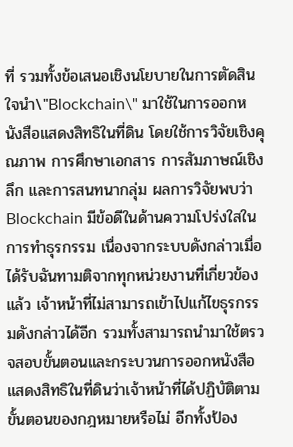ที่ รวมทั้งข้อเสนอเชิงนโยบายในการตัดสินใจนำ\"Blockchain\" มาใช้ในการออกหนังสือแสดงสิทธิในที่ดิน โดยใช้การวิจัยเชิงคุณภาพ การศึกษาเอกสาร การสัมภาษณ์เชิงลึก และการสนทนากลุ่ม ผลการวิจัยพบว่า Blockchain มีข้อดีในด้านความโปร่งใสในการทำธุรกรรม เนื่องจากระบบดังกล่าวเมื่อได้รับฉันทามติจากทุกหน่วยงานที่เกี่ยวข้องแล้ว เจ้าหน้าที่ไม่สามารถเข้าไปแก้ไขธุรกรรมดังกล่าวได้อีก รวมทั้งสามารถนำมาใช้ตรวจสอบขั้นตอนและกระบวนการออกหนังสือแสดงสิทธิในที่ดินว่าเจ้าหน้าที่ได้ปฏิบัติตามขั้นตอนของกฎหมายหรือไม่ อีกทั้งป้อง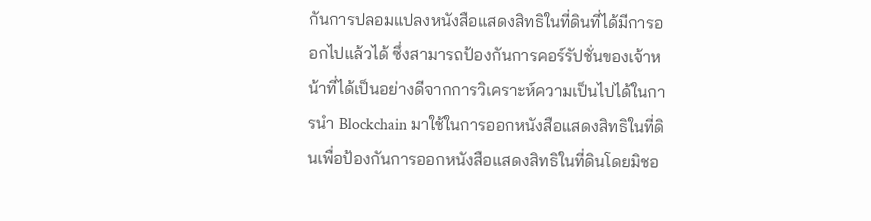กันการปลอมแปลงหนังสือแสดงสิทธิในที่ดินที่ได้มีการออกไปแล้วได้ ซึ่งสามารถป้องกันการคอร์รัปชั่นของเจ้าหน้าที่ได้เป็นอย่างดีจากการวิเคราะห์ความเป็นไปได้ในการนำ Blockchain มาใช้ในการออกหนังสือแสดงสิทธิในที่ดินเพื่อป้องกันการออกหนังสือแสดงสิทธิในที่ดินโดยมิชอ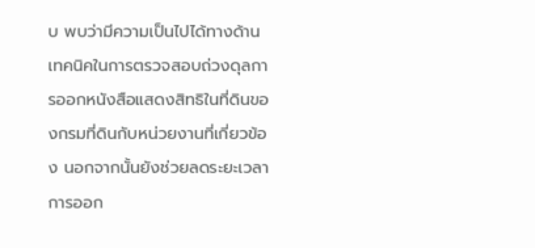บ พบว่ามีความเป็นไปได้ทางด้านเทคนิคในการตรวจสอบถ่วงดุลการออกหนังสือแสดงสิทธิในที่ดินของกรมที่ดินกับหน่วยงานที่เกี่ยวข้อง นอกจากนั้นยังช่วยลดระยะเวลาการออก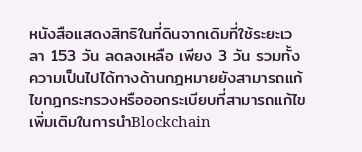หนังสือแสดงสิทธิในที่ดินจากเดิมที่ใช้ระยะเวลา 153 วัน ลดลงเหลือ เพียง 3 วัน รวมทั้งความเป็นไปได้ทางด้านกฎหมายยังสามารถแก้ไขกฎกระทรวงหรือออกระเบียบที่สามารถแก้ไขเพิ่มเติมในการนำBlockchain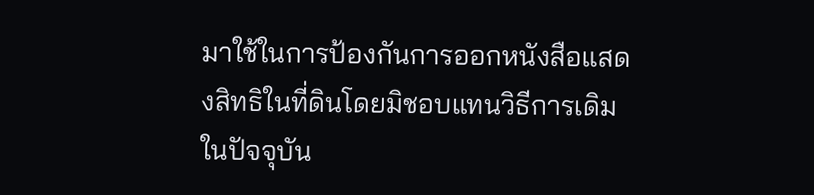มาใช้ในการป้องกันการออกหนังสือแสดงสิทธิในที่ดินโดยมิชอบแทนวิธีการเดิมในปัจจุบัน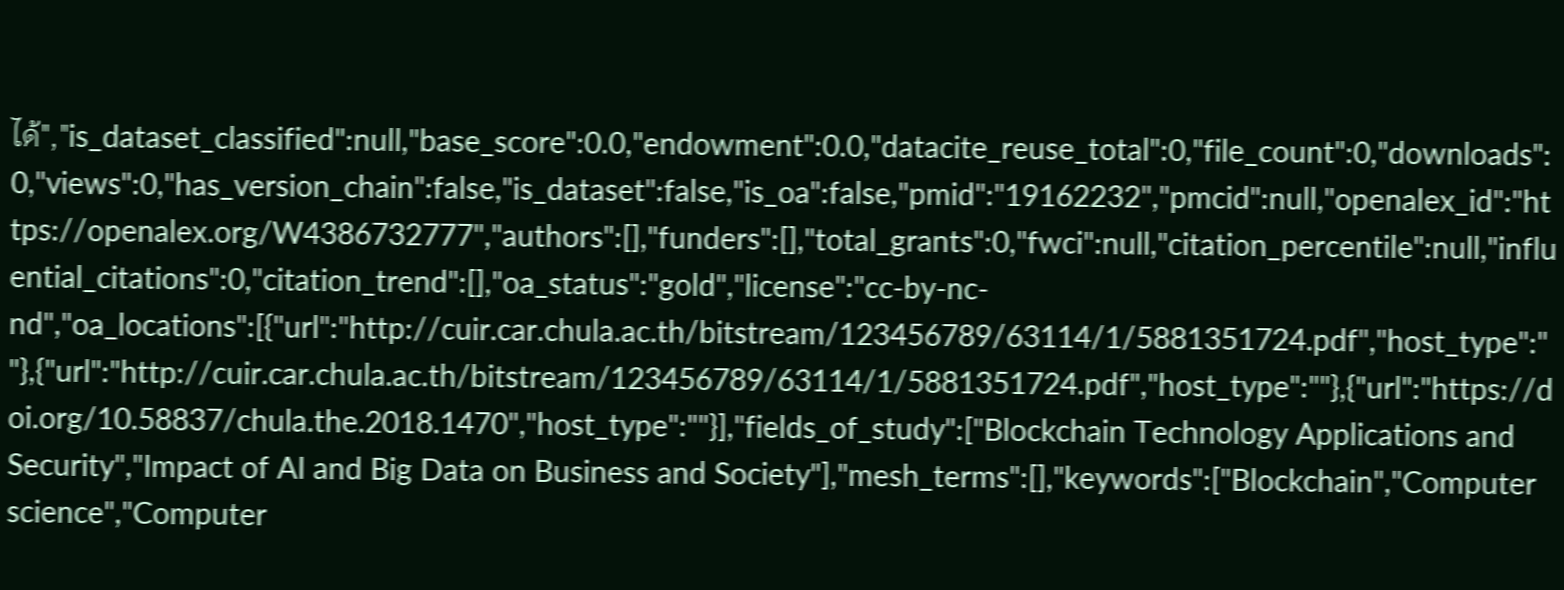ได้","is_dataset_classified":null,"base_score":0.0,"endowment":0.0,"datacite_reuse_total":0,"file_count":0,"downloads":0,"views":0,"has_version_chain":false,"is_dataset":false,"is_oa":false,"pmid":"19162232","pmcid":null,"openalex_id":"https://openalex.org/W4386732777","authors":[],"funders":[],"total_grants":0,"fwci":null,"citation_percentile":null,"influential_citations":0,"citation_trend":[],"oa_status":"gold","license":"cc-by-nc-nd","oa_locations":[{"url":"http://cuir.car.chula.ac.th/bitstream/123456789/63114/1/5881351724.pdf","host_type":""},{"url":"http://cuir.car.chula.ac.th/bitstream/123456789/63114/1/5881351724.pdf","host_type":""},{"url":"https://doi.org/10.58837/chula.the.2018.1470","host_type":""}],"fields_of_study":["Blockchain Technology Applications and Security","Impact of AI and Big Data on Business and Society"],"mesh_terms":[],"keywords":["Blockchain","Computer science","Computer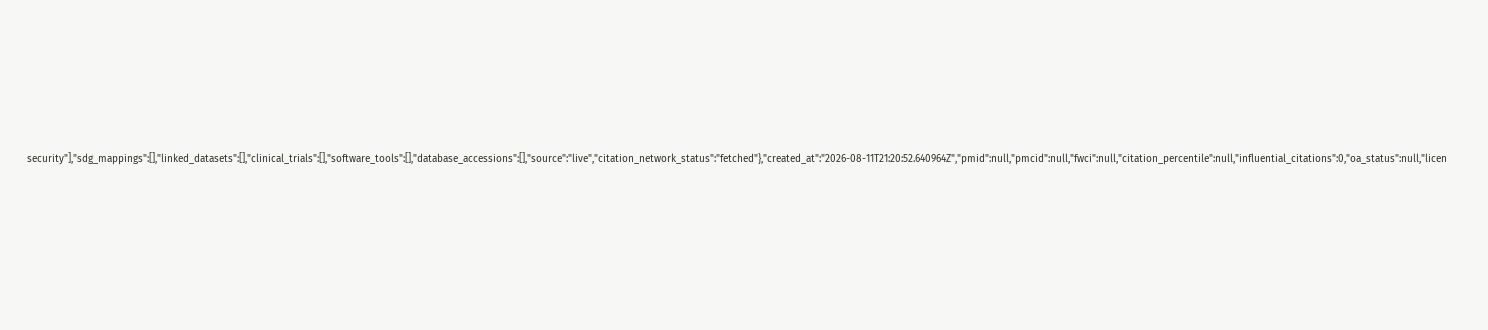security"],"sdg_mappings":[],"linked_datasets":[],"clinical_trials":[],"software_tools":[],"database_accessions":[],"source":"live","citation_network_status":"fetched"},"created_at":"2026-08-11T21:20:52.640964Z","pmid":null,"pmcid":null,"fwci":null,"citation_percentile":null,"influential_citations":0,"oa_status":null,"licen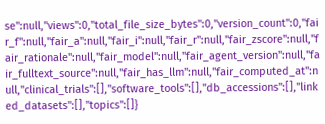se":null,"views":0,"total_file_size_bytes":0,"version_count":0,"fair_f":null,"fair_a":null,"fair_i":null,"fair_r":null,"fair_zscore":null,"fair_rationale":null,"fair_model":null,"fair_agent_version":null,"fair_fulltext_source":null,"fair_has_llm":null,"fair_computed_at":null,"clinical_trials":[],"software_tools":[],"db_accessions":[],"linked_datasets":[],"topics":[]}